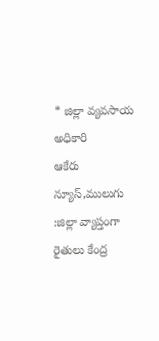* జిల్లా వ్యవసాయ అధికారి
ఆకేరు న్యూస్,ములుగు :జిల్లా వ్యాప్తంగా రైతులు కేంద్ర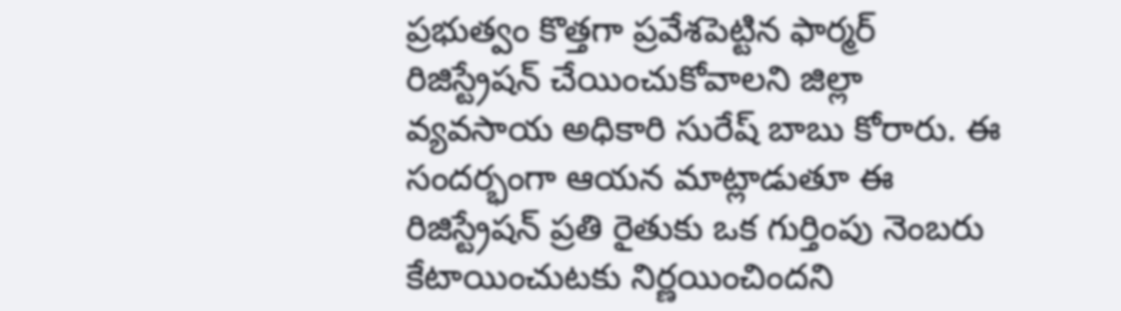ప్రభుత్వం కొత్తగా ప్రవేశపెట్టిన ఫార్మర్ రిజిస్ట్రేషన్ చేయించుకోవాలని జిల్లా వ్యవసాయ అధికారి సురేష్ బాబు కోరారు. ఈ సందర్భంగా ఆయన మాట్లాడుతూ ఈ రిజిస్ట్రేషన్ ప్రతి రైతుకు ఒక గుర్తింపు నెంబరు కేటాయించుటకు నిర్ణయించిందని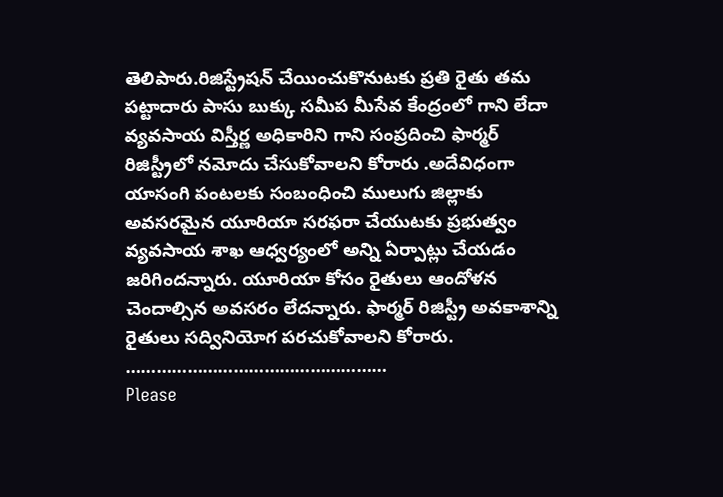తెలిపారు.రిజిస్ట్రేషన్ చేయించుకొనుటకు ప్రతి రైతు తమ పట్టాదారు పాసు బుక్కు సమీప మీసేవ కేంద్రంలో గాని లేదా వ్యవసాయ విస్తీర్ణ అధికారిని గాని సంప్రదించి ఫార్మర్ రిజిస్ట్రీలో నమోదు చేసుకోవాలని కోరారు .అదేవిధంగా యాసంగి పంటలకు సంబంధించి ములుగు జిల్లాకు అవసరమైన యూరియా సరఫరా చేయుటకు ప్రభుత్వం వ్యవసాయ శాఖ ఆధ్వర్యంలో అన్ని ఏర్పాట్లు చేయడం జరిగిందన్నారు. యూరియా కోసం రైతులు ఆందోళన చెందాల్సిన అవసరం లేదన్నారు. ఫార్మర్ రిజిస్ట్రీ అవకాశాన్ని రైతులు సద్వినియోగ పరచుకోవాలని కోరారు.
……………………………………………
Please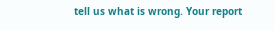tell us what is wrong. Your report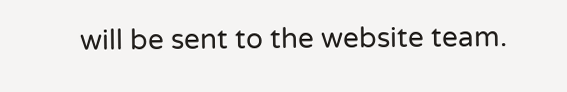will be sent to the website team.